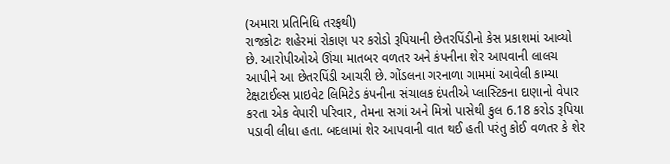(અમારા પ્રતિનિધિ તરફથી)
રાજકોટઃ શહેરમાં રોકાણ પર કરોડો રૂપિયાની છેતરપિંડીનો કેસ પ્રકાશમાં આવ્યો છે. આરોપીઓએ ઊંચા માતબર વળતર અને કંપનીના શેર આપવાની લાલચ આપીને આ છેતરપિંડી આચરી છે. ગોંડલના ગરનાળા ગામમાં આવેલી કામ્યા ટેક્ષટાઈલ્સ પ્રાઇવેટ લિમિટેડ કંપનીના સંચાલક દંપતીએ પ્લાસ્ટિકના દાણાનો વેપાર કરતા એક વેપારી પરિવાર, તેમના સગાં અને મિત્રો પાસેથી કુલ 6.18 કરોડ રૂપિયા પડાવી લીધા હતા. બદલામાં શેર આપવાની વાત થઈ હતી પરંતુ કોઈ વળતર કે શેર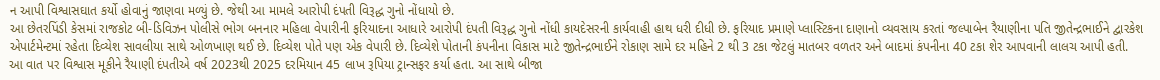ન આપી વિશ્વાસઘાત કર્યો હોવાનું જાણવા મળ્યું છે. જેથી આ મામલે આરોપી દંપતી વિરૂદ્ધ ગુનો નોંધાયો છે.
આ છેતરપિંડી કેસમાં રાજકોટ બી-ડિવિઝન પોલીસે ભોગ બનનાર મહિલા વેપારીની ફરિયાદના આધારે આરોપી દંપતી વિરૂદ્ધ ગુનો નોંધી કાયદેસરની કાર્યવાહી હાથ ધરી દીધી છે. ફરિયાદ પ્રમાણે પ્લાસ્ટિકના દાણાનો વ્યવસાય કરતાં જલ્પાબેન રૈયાણીના પતિ જીતેન્દ્રભાઈને દ્વારકેશ એપાર્ટમેન્ટમાં રહેતા દિવ્યેશ સાવલીયા સાથે ઓળખાણ થઈ છે. દિવ્યેશ પોતે પણ એક વેપારી છે. દિવ્યેશે પોતાની કંપનીના વિકાસ માટે જીતેન્દ્રભાઈને રોકાણ સામે દર મહિને 2 થી 3 ટકા જેટલું માતબર વળતર અને બાદમાં કંપનીના 40 ટકા શેર આપવાની લાલચ આપી હતી.
આ વાત પર વિશ્વાસ મૂકીને રૈયાણી દંપતીએ વર્ષ 2023થી 2025 દરમિયાન 45 લાખ રૂપિયા ટ્રાન્સફર કર્યા હતા. આ સાથે બીજા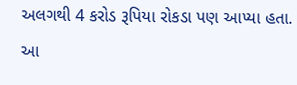અલગથી 4 કરોડ રૂપિયા રોકડા પણ આપ્યા હતા. આ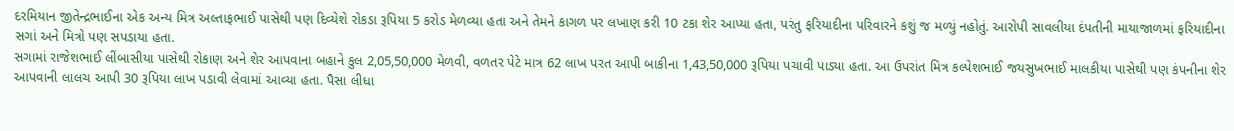દરમિયાન જીતેન્દ્રભાઈના એક અન્ય મિત્ર અલ્તાફભાઈ પાસેથી પણ દિવ્યેશે રોકડા રૂપિયા 5 કરોડ મેળવ્યા હતા અને તેમને કાગળ પર લખાણ કરી 10 ટકા શેર આપ્યા હતા, પરંતુ ફરિયાદીના પરિવારને કશું જ મળ્યું નહોતું. આરોપી સાવલીયા દંપતીની માયાજાળમાં ફરિયાદીના સગાં અને મિત્રો પણ સપડાયા હતા.
સગામાં રાજેશભાઈ લીંબાસીયા પાસેથી રોકાણ અને શેર આપવાના બહાને કુલ 2,05,50,000 મેળવી, વળતર પેટે માત્ર 62 લાખ પરત આપી બાકીના 1,43,50,000 રૂપિયા પચાવી પાડ્યા હતા. આ ઉપરાંત મિત્ર કલ્પેશભાઈ જયસુખભાઈ માલકીયા પાસેથી પણ કંપનીના શેર આપવાની લાલચ આપી 30 રૂપિયા લાખ પડાવી લેવામાં આવ્યા હતા. પૈસા લીધા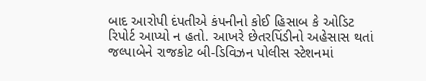બાદ આરોપી દંપતીએ કંપનીનો કોઈ હિસાબ કે ઓડિટ રિપોર્ટ આપ્યો ન હતો. આખરે છેતરપિંડીનો અહેસાસ થતાં જલ્પાબેને રાજકોટ બી-ડિવિઝન પોલીસ સ્ટેશનમાં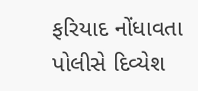ફરિયાદ નોંધાવતા પોલીસે દિવ્યેશ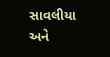સાવલીયા અને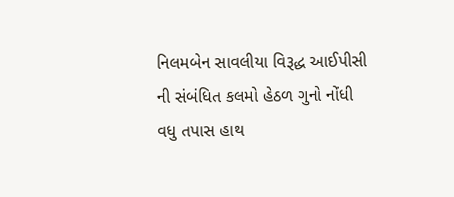નિલમબેન સાવલીયા વિરૂદ્ધ આઈપીસી ની સંબંધિત કલમો હેઠળ ગુનો નોંધી વધુ તપાસ હાથ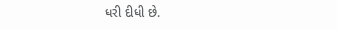ધરી દીધી છે.